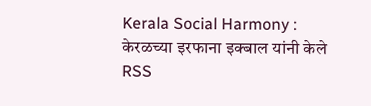Kerala Social Harmony : केरळच्या इरफाना इक्बाल यांनी केले RSS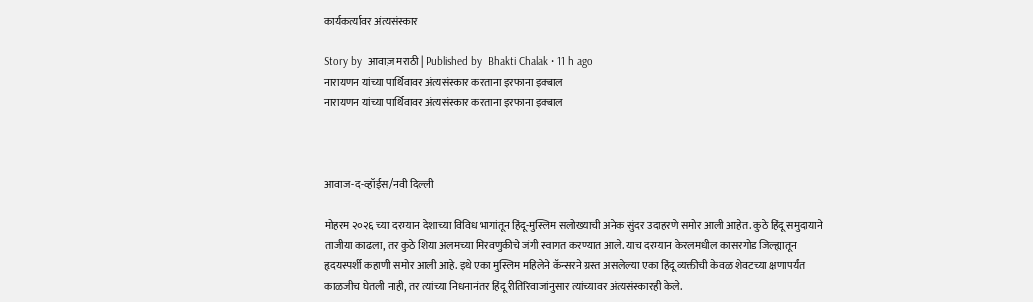कार्यकर्त्यावर अंत्यसंस्कार

Story by  आवाज़ मराठी | Published by  Bhakti Chalak • 11 h ago
नारायणन यांच्या पार्थिवावर अंत्यसंस्कार करताना इरफाना इक्बाल
नारायणन यांच्या पार्थिवावर अंत्यसंस्कार करताना इरफाना इक्बाल



आवाज-द-व्हॉईस/नवी दिल्ली

मोहरम २०२६ च्या दरम्यान देशाच्या विविध भागांतून हिंदू-मुस्लिम सलोख्याची अनेक सुंदर उदाहरणे समोर आली आहेत. कुठे हिंदू समुदायाने ताजीया काढला, तर कुठे शिया अलमच्या मिरवणुकीचे जंगी स्वागत करण्यात आले. याच दरम्यान केरलमधील कासरगोड जिल्ह्यातून हृदयस्पर्शी कहाणी समोर आली आहे. इथे एका मुस्लिम महिलेने कॅन्सरने ग्रस्त असलेल्या एका हिंदू व्यक्तीची केवळ शेवटच्या क्षणापर्यंत काळजीच घेतली नाही, तर त्यांच्या निधनानंतर हिंदू रीतिरिवाजांनुसार त्यांच्यावर अंत्यसंस्कारही केले.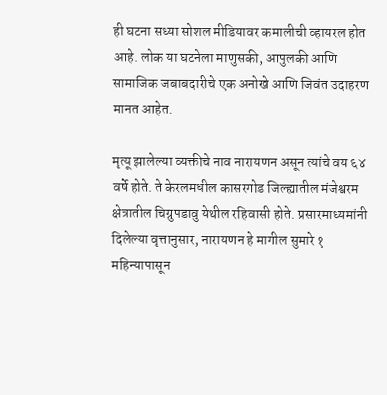ही घटना सध्या सोशल मीडियावर कमालीची व्हायरल होत आहे. लोक या घटनेला माणुसकी, आपुलकी आणि सामाजिक जबाबदारीचे एक अनोखे आणि जिवंत उदाहरण मानत आहेत.

मृत्यू झालेल्या व्यक्तीचे नाव नारायणन असून त्यांचे वय ६४ वर्षे होते. ते केरलमधील कासरगोड जिल्ह्यातील मंजेश्वरम क्षेत्रातील चिग्रुपडावु येथील रहिवासी होते. प्रसारमाध्यमांनी दिलेल्या वृत्तानुसार, नारायणन हे मागील सुमारे १ महिन्यापासून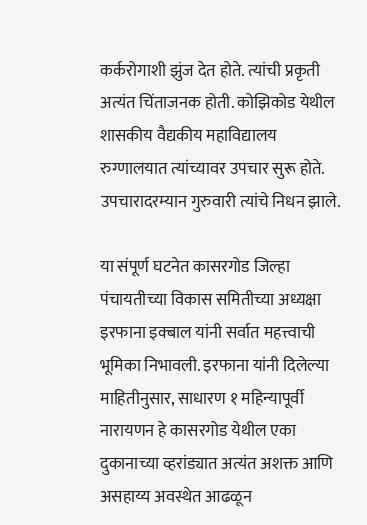कर्करोगाशी झुंज देत होते. त्यांची प्रकृती अत्यंत चिंताजनक होती. कोझिकोड येथील शासकीय वैद्यकीय महाविद्यालय रुग्णालयात त्यांच्यावर उपचार सुरू होते. उपचारादरम्यान गुरुवारी त्यांचे निधन झाले.

या संपूर्ण घटनेत कासरगोड जिल्हा पंचायतीच्या विकास समितीच्या अध्यक्षा इरफाना इक्बाल यांनी सर्वात महत्त्वाची भूमिका निभावली. इरफाना यांनी दिलेल्या माहितीनुसार, साधारण १ महिन्यापूर्वी नारायणन हे कासरगोड येथील एका दुकानाच्या व्हरांड्यात अत्यंत अशक्त आणि असहाय्य अवस्थेत आढळून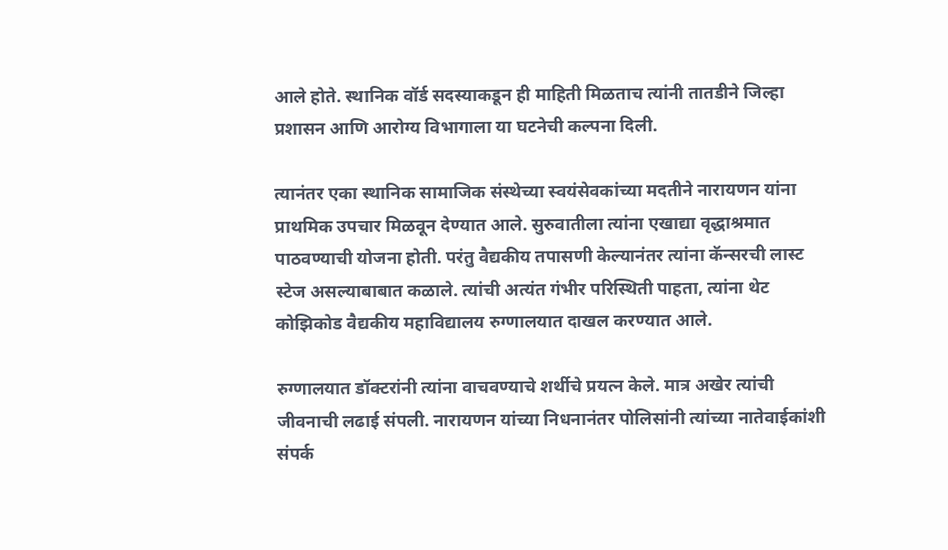आले होते. स्थानिक वॉर्ड सदस्याकडून ही माहिती मिळताच त्यांनी तातडीने जिल्हा प्रशासन आणि आरोग्य विभागाला या घटनेची कल्पना दिली.

त्यानंतर एका स्थानिक सामाजिक संस्थेच्या स्वयंसेवकांच्या मदतीने नारायणन यांना प्राथमिक उपचार मिळवून देण्यात आले. सुरुवातीला त्यांना एखाद्या वृद्धाश्रमात पाठवण्याची योजना होती. परंतु वैद्यकीय तपासणी केल्यानंतर त्यांना कॅन्सरची लास्ट स्टेज असल्याबाबात कळाले. त्यांची अत्यंत गंभीर परिस्थिती पाहता, त्यांना थेट कोझिकोड वैद्यकीय महाविद्यालय रुग्णालयात दाखल करण्यात आले.

रुग्णालयात डॉक्टरांनी त्यांना वाचवण्याचे शर्थीचे प्रयत्न केले. मात्र अखेर त्यांची जीवनाची लढाई संपली. नारायणन यांच्या निधनानंतर पोलिसांनी त्यांच्या नातेवाईकांशी संपर्क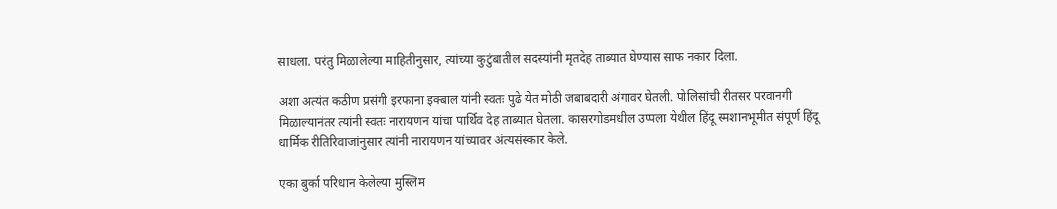साधला. परंतु मिळालेल्या माहितीनुसार, त्यांच्या कुटुंबातील सदस्यांनी मृतदेह ताब्यात घेण्यास साफ नकार दिला.

अशा अत्यंत कठीण प्रसंगी इरफाना इक्बाल यांनी स्वतः पुढे येत मोठी जबाबदारी अंगावर घेतली. पोलिसांची रीतसर परवानगी मिळाल्यानंतर त्यांनी स्वतः नारायणन यांचा पार्थिव देह ताब्यात घेतला. कासरगोडमधील उप्पला येथील हिंदू स्मशानभूमीत संपूर्ण हिंदू धार्मिक रीतिरिवाजांनुसार त्यांनी नारायणन यांच्यावर अंत्यसंस्कार केले.

एका बुर्का परिधान केलेल्या मुस्लिम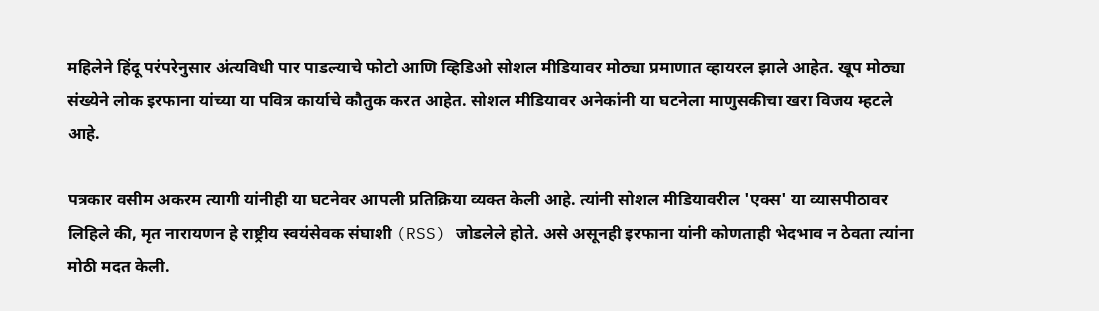महिलेने हिंदू परंपरेनुसार अंत्यविधी पार पाडल्याचे फोटो आणि व्हिडिओ सोशल मीडियावर मोठ्या प्रमाणात व्हायरल झाले आहेत. खूप मोठ्या संख्येने लोक इरफाना यांच्या या पवित्र कार्याचे कौतुक करत आहेत. सोशल मीडियावर अनेकांनी या घटनेला माणुसकीचा खरा विजय म्हटले आहे.

पत्रकार वसीम अकरम त्यागी यांनीही या घटनेवर आपली प्रतिक्रिया व्यक्त केली आहे. त्यांनी सोशल मीडियावरील 'एक्स' या व्यासपीठावर लिहिले की, मृत नारायणन हे राष्ट्रीय स्वयंसेवक संघाशी (RSS) जोडलेले होते. असे असूनही इरफाना यांनी कोणताही भेदभाव न ठेवता त्यांना मोठी मदत केली.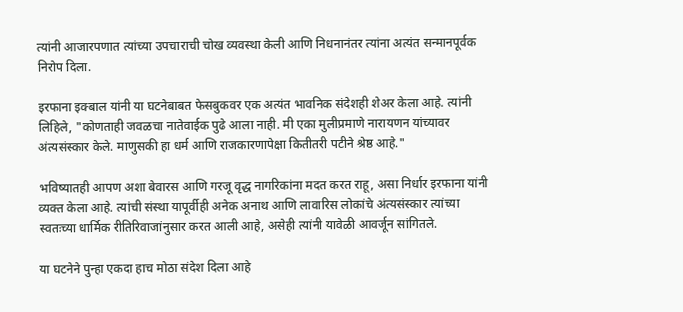त्यांनी आजारपणात त्यांच्या उपचाराची चोख व्यवस्था केली आणि निधनानंतर त्यांना अत्यंत सन्मानपूर्वक निरोप दिला.

इरफाना इक्बाल यांनी या घटनेबाबत फेसबुकवर एक अत्यंत भावनिक संदेशही शेअर केला आहे. त्यांनी लिहिले, "कोणताही जवळचा नातेवाईक पुढे आला नाही. मी एका मुलीप्रमाणे नारायणन यांच्यावर अंत्यसंस्कार केले. माणुसकी हा धर्म आणि राजकारणापेक्षा कितीतरी पटीने श्रेष्ठ आहे."

भविष्यातही आपण अशा बेवारस आणि गरजू वृद्ध नागरिकांना मदत करत राहू, असा निर्धार इरफाना यांनी व्यक्त केला आहे. त्यांची संस्था यापूर्वीही अनेक अनाथ आणि लावारिस लोकांचे अंत्यसंस्कार त्यांच्या स्वतःच्या धार्मिक रीतिरिवाजांनुसार करत आली आहे, असेही त्यांनी यावेळी आवर्जून सांगितले.

या घटनेने पुन्हा एकदा हाच मोठा संदेश दिला आहे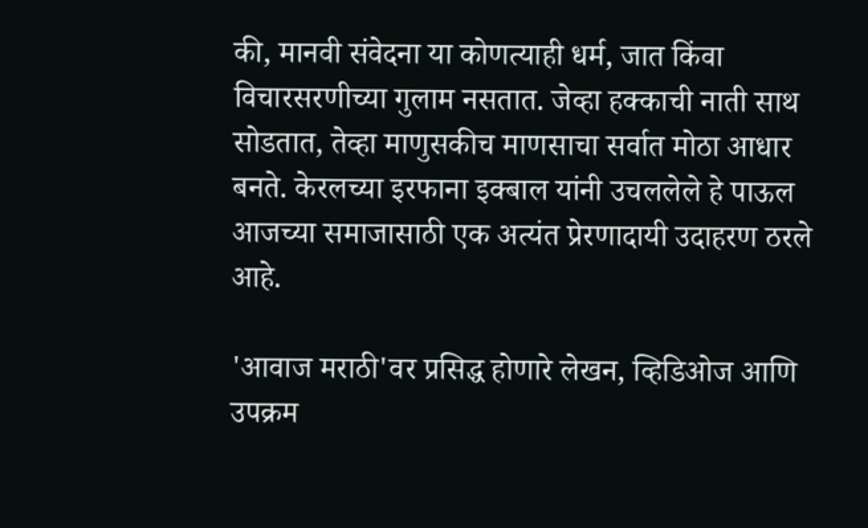की, मानवी संवेदना या कोणत्याही धर्म, जात किंवा विचारसरणीच्या गुलाम नसतात. जेव्हा हक्काची नाती साथ सोडतात, तेव्हा माणुसकीच माणसाचा सर्वात मोठा आधार बनते. केरलच्या इरफाना इक्बाल यांनी उचललेले हे पाऊल आजच्या समाजासाठी एक अत्यंत प्रेरणादायी उदाहरण ठरले आहे.

'आवाज मराठी'वर प्रसिद्ध होणारे लेखन, व्हिडिओज आणि उपक्रम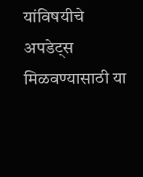यांविषयीचे अपडेट्स मिळवण्यासाठी या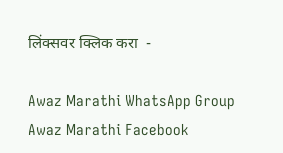लिंक्सवर क्लिक करा  -

Awaz Marathi WhatsApp Group
Awaz Marathi Facebook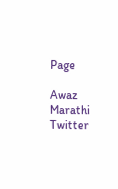Page

Awaz Marathi Twitter